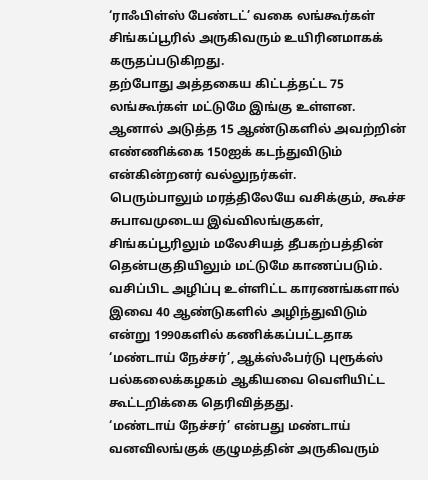‘ராஃபிள்ஸ் பேண்டட்’ வகை லங்கூர்கள் சிங்கப்பூரில் அருகிவரும் உயிரினமாகக் கருதப்படுகிறது.
தற்போது அத்தகைய கிட்டத்தட்ட 75 லங்கூர்கள் மட்டுமே இங்கு உள்ளன. ஆனால் அடுத்த 15 ஆண்டுகளில் அவற்றின் எண்ணிக்கை 150ஐக் கடந்துவிடும் என்கின்றனர் வல்லுநர்கள்.
பெரும்பாலும் மரத்திலேயே வசிக்கும், கூச்ச சுபாவமுடைய இவ்விலங்குகள், சிங்கப்பூரிலும் மலேசியத் தீபகற்பத்தின் தென்பகுதியிலும் மட்டுமே காணப்படும்.
வசிப்பிட அழிப்பு உள்ளிட்ட காரணங்களால் இவை 40 ஆண்டுகளில் அழிந்துவிடும் என்று 1990களில் கணிக்கப்பட்டதாக ‘மண்டாய் நேச்சர்’, ஆக்ஸ்ஃபர்டு புரூக்ஸ் பல்கலைக்கழகம் ஆகியவை வெளியிட்ட கூட்டறிக்கை தெரிவித்தது.
‘மண்டாய் நேச்சர்’ என்பது மண்டாய் வனவிலங்குக் குழுமத்தின் அருகிவரும்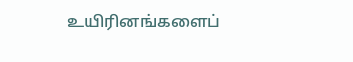உயிரினங்களைப்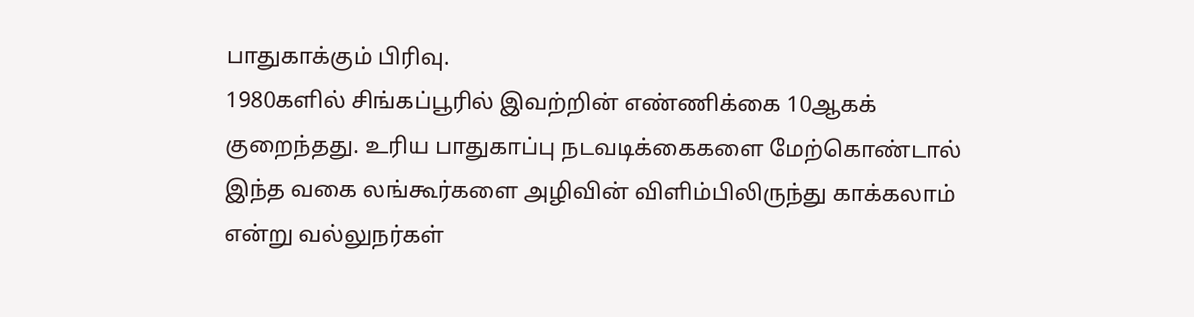பாதுகாக்கும் பிரிவு.
1980களில் சிங்கப்பூரில் இவற்றின் எண்ணிக்கை 10ஆகக் குறைந்தது. உரிய பாதுகாப்பு நடவடிக்கைகளை மேற்கொண்டால் இந்த வகை லங்கூர்களை அழிவின் விளிம்பிலிருந்து காக்கலாம் என்று வல்லுநர்கள்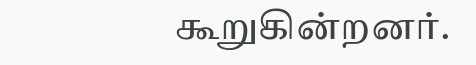கூறுகின்றனர்.